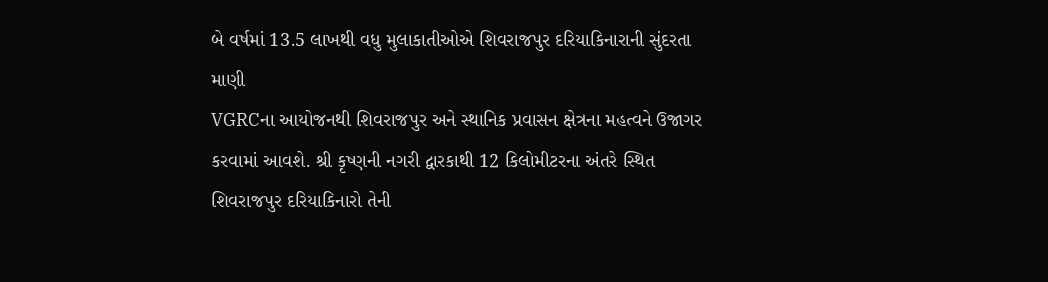બે વર્ષમાં 13.5 લાખથી વધુ મુલાકાતીઓએ શિવરાજપુર દરિયાકિનારાની સુંદરતા માણી
VGRCના આયોજનથી શિવરાજપુર અને સ્થાનિક પ્રવાસન ક્ષેત્રના મહત્વને ઉજાગર કરવામાં આવશે. શ્રી કૃષ્ણની નગરી દ્વારકાથી 12 કિલોમીટરના અંતરે સ્થિત શિવરાજપુર દરિયાકિનારો તેની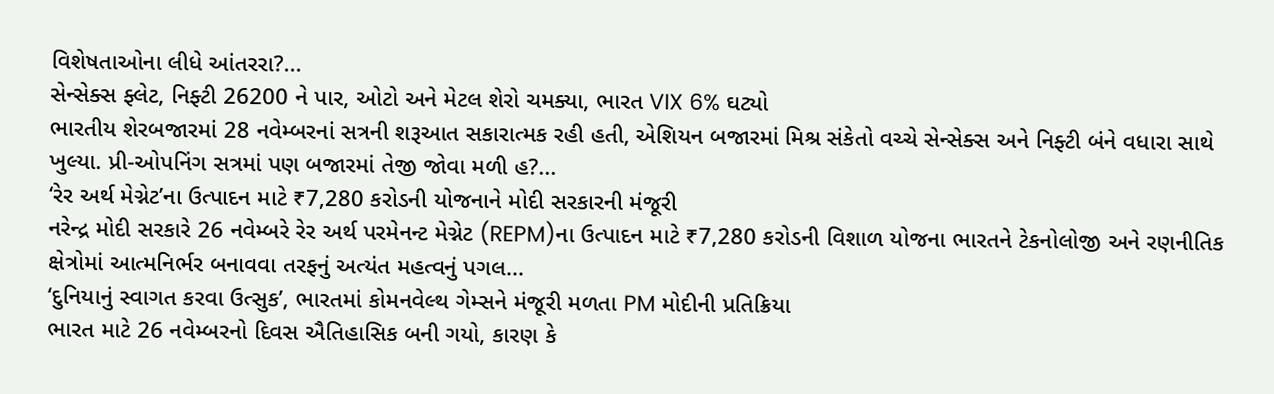વિશેષતાઓના લીધે આંતરરા?...
સેન્સેક્સ ફ્લેટ, નિફ્ટી 26200 ને પાર, ઓટો અને મેટલ શેરો ચમક્યા, ભારત VIX 6% ઘટ્યો
ભારતીય શેરબજારમાં 28 નવેમ્બરનાં સત્રની શરૂઆત સકારાત્મક રહી હતી, એશિયન બજારમાં મિશ્ર સંકેતો વચ્ચે સેન્સેક્સ અને નિફ્ટી બંને વધારા સાથે ખુલ્યા. પ્રી-ઓપનિંગ સત્રમાં પણ બજારમાં તેજી જોવા મળી હ?...
‘રેર અર્થ મેગ્નેટ’ના ઉત્પાદન માટે ₹7,280 કરોડની યોજનાને મોદી સરકારની મંજૂરી
નરેન્દ્ર મોદી સરકારે 26 નવેમ્બરે રેર અર્થ પરમેનન્ટ મેગ્નેટ (REPM)ના ઉત્પાદન માટે ₹7,280 કરોડની વિશાળ યોજના ભારતને ટેકનોલોજી અને રણનીતિક ક્ષેત્રોમાં આત્મનિર્ભર બનાવવા તરફનું અત્યંત મહત્વનું પગલ...
‘દુનિયાનું સ્વાગત કરવા ઉત્સુક’, ભારતમાં કોમનવેલ્થ ગેમ્સને મંજૂરી મળતા PM મોદીની પ્રતિક્રિયા
ભારત માટે 26 નવેમ્બરનો દિવસ ઐતિહાસિક બની ગયો, કારણ કે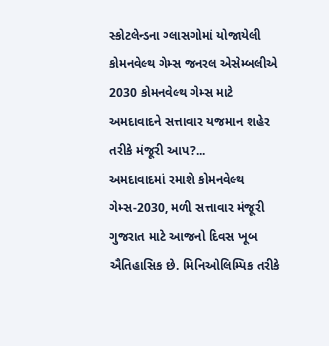સ્કોટલેન્ડના ગ્લાસગોમાં યોજાયેલી કોમનવેલ્થ ગેમ્સ જનરલ એસેમ્બલીએ 2030 કોમનવેલ્થ ગેમ્સ માટે અમદાવાદને સત્તાવાર યજમાન શહેર તરીકે મંજૂરી આપ?...
અમદાવાદમાં રમાશે કોમનવેલ્થ ગેમ્સ-2030, મળી સત્તાવાર મંજૂરી
ગુજરાત માટે આજનો દિવસ ખૂબ ઐતિહાસિક છે. મિનિઓલિમ્પિક તરીકે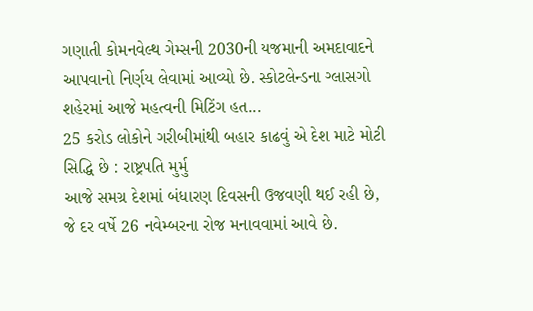ગણાતી કોમનવેલ્થ ગેમ્સની 2030ની યજમાની અમદાવાદને આપવાનો નિર્ણય લેવામાં આવ્યો છે. સ્કોટલેન્ડના ગ્લાસગો શહેરમાં આજે મહત્વની મિટિંગ હત...
25 કરોડ લોકોને ગરીબીમાંથી બહાર કાઢવું એ દેશ માટે મોટી સિદ્ધિ છે : રાષ્ટ્રપતિ મુર્મુ
આજે સમગ્ર દેશમાં બંધારણ દિવસની ઉજવણી થઈ રહી છે, જે દર વર્ષે 26 નવેમ્બરના રોજ મનાવવામાં આવે છે.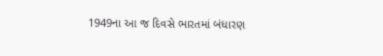1949ના આ જ દિવસે ભારતમાં બંધારણ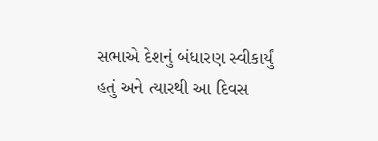સભાએ દેશનું બંધારણ સ્વીકાર્યું હતું અને ત્યારથી આ દિવસ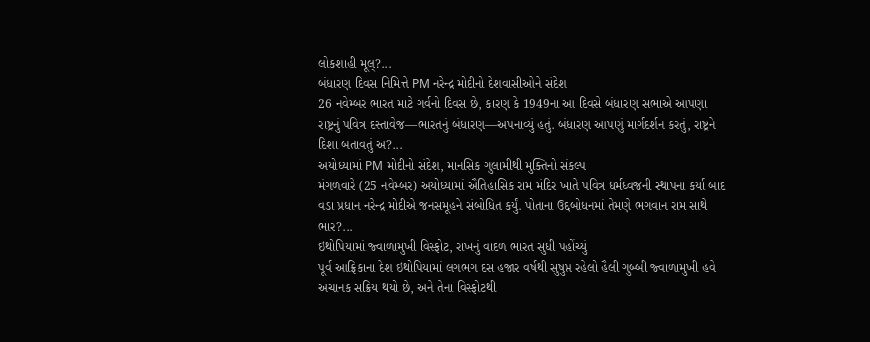લોકશાહી મૂલ્?...
બંધારણ દિવસ નિમિત્તે PM નરેન્દ્ર મોદીનો દેશવાસીઓને સંદેશ
26 નવેમ્બર ભારત માટે ગર્વનો દિવસ છે, કારણ કે 1949ના આ દિવસે બંધારણ સભાએ આપણા રાષ્ટ્રનું પવિત્ર દસ્તાવેજ—ભારતનું બંધારણ—અપનાવ્યું હતું. બંધારણ આપણું માર્ગદર્શન કરતું, રાષ્ટ્રને દિશા બતાવતું અ?...
અયોધ્યામાં PM મોદીનો સંદેશ, માનસિક ગુલામીથી મુક્તિનો સંકલ્પ
મંગળવારે (25 નવેમ્બર) અયોધ્યામાં ઐતિહાસિક રામ મંદિર ખાતે પવિત્ર ધર્મધ્વજની સ્થાપના કર્યા બાદ વડા પ્રધાન નરેન્દ્ર મોદીએ જનસમૂહને સંબોધિત કર્યું. પોતાના ઉદ્દબોધનમાં તેમણે ભગવાન રામ સાથે ભાર?...
ઇથોપિયામાં જ્વાળામુખી વિસ્ફોટ, રાખનું વાદળ ભારત સુધી પહોંચ્યું
પૂર્વ આફ્રિકાના દેશ ઇથોપિયામાં લગભગ દસ હજાર વર્ષથી સુષુપ્ત રહેલો હૈલી ગુબ્બી જ્વાળામુખી હવે અચાનક સક્રિય થયો છે, અને તેના વિસ્ફોટથી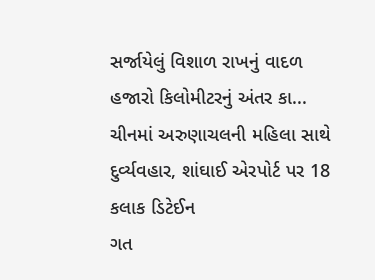સર્જાયેલું વિશાળ રાખનું વાદળ હજારો કિલોમીટરનું અંતર કા...
ચીનમાં અરુણાચલની મહિલા સાથે દુર્વ્યવહાર, શાંઘાઈ એરપોર્ટ પર 18 કલાક ડિટેઈન
ગત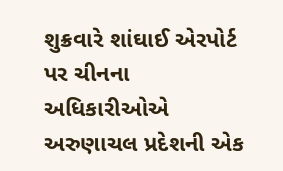શુક્રવારે શાંઘાઈ એરપોર્ટ પર ચીનના અધિકારીઓએ અરુણાચલ પ્રદેશની એક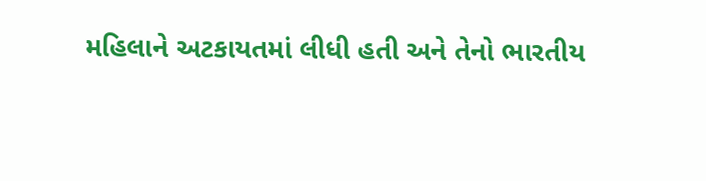મહિલાને અટકાયતમાં લીધી હતી અને તેનો ભારતીય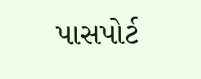પાસપોર્ટ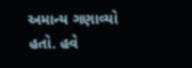અમાન્ય ગણાવ્યો હતો. હવે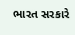ભારત સરકારે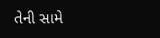તેની સામે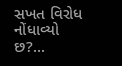સખત વિરોધ નોંધાવ્યો છ?...